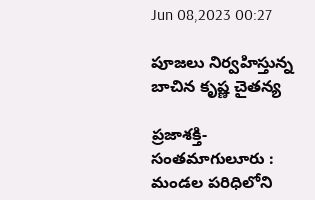Jun 08,2023 00:27

పూజలు నిర్వహిస్తున్న బాచిన కృష్ణ చైతన్య

ప్రజాశక్తి- సంతమాగులూరు : మండల పరిధిలోని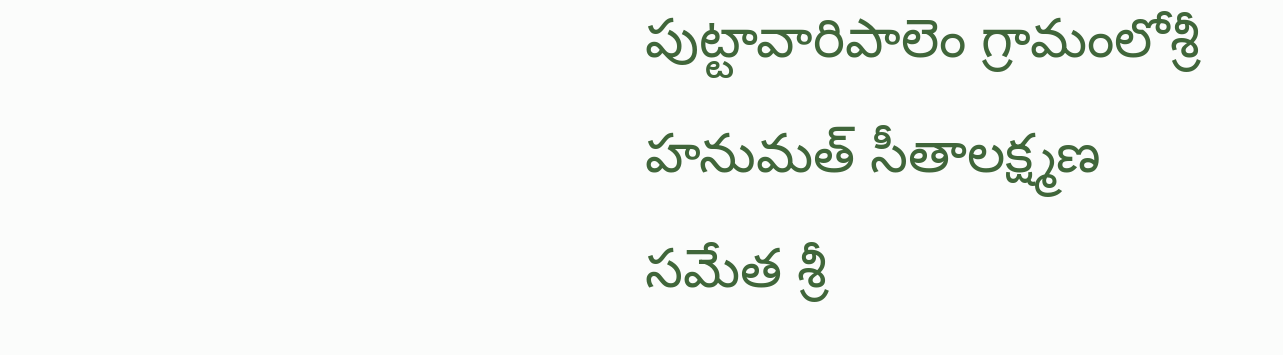పుట్టావారిపాలెం గ్రామంలోశ్రీ హనుమత్‌ సీతాలక్ష్మణ సమేత శ్రీ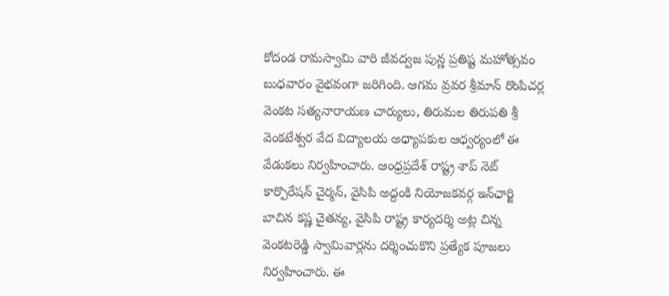కోదండ రామస్వామి వారి జీవద్వజ పున్ణ ప్రతిష్ట మహోత్సవం బుధవారం వైభవంగా జరిగింది. ఆగమ వ్రవర శ్రీమాన్‌ రొంపిచర్ల వెంకట సత్యనారాయణ చార్యులు, తిరుమల తిరుపతి శ్రీ వెంకటేశ్వర వేద విద్యాలయ అధ్యాపకుల ఆధ్వర్యంలో ఈ వేడుకలు నిర్వహించారు. ఆంధ్రప్రదేశ్‌ రాష్ట్ర శాప్‌ నెట్‌ కార్పొరేషన్‌ చైర్మన్‌, వైసిపి అద్దంకి నియోజకవర్గ ఇన్‌ఛార్జి బాచిన కష్ణ చైతన్య, వైసిపి రాష్ట్ర కార్యదర్శి అట్ల చిన్న వెంకటరెడ్డి స్వామివార్లను దర్శించుకొని ప్రత్యేక పూజలు నిర్వహించారు. ఈ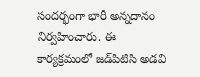సందర్భంగా భారీ అన్నదానం నిర్వహించారు. ఈ కార్యక్రమంలో జడ్‌పిటిసి అడవి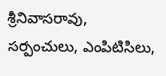శ్రీనివాసరావు, సర్పంచులు, ఎంపిటిసిలు,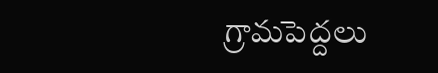గ్రామపెద్దలు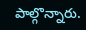పాల్గొన్నారు.